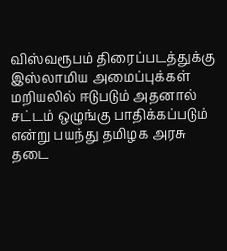விஸ்வரூபம் திரைப்படத்துக்கு இஸ்லாமிய அமைப்புக்கள் மறியலில் ஈடுபடும் அதனால் சட்டம் ஒழுங்கு பாதிக்கப்படும் என்று பயந்து தமிழக அரசு தடை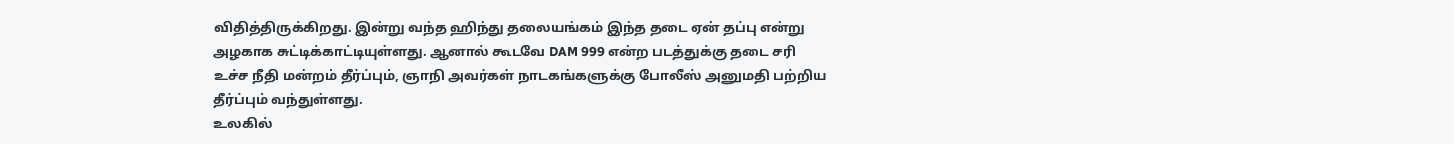விதித்திருக்கிறது. இன்று வந்த ஹிந்து தலையங்கம் இந்த தடை ஏன் தப்பு என்று அழகாக சுட்டிக்காட்டியுள்ளது. ஆனால் கூடவே DAM 999 என்ற படத்துக்கு தடை சரி உச்ச நீதி மன்றம் தீர்ப்பும், ஞாநி அவர்கள் நாடகங்களுக்கு போலீஸ் அனுமதி பற்றிய தீர்ப்பும் வந்துள்ளது.
உலகில்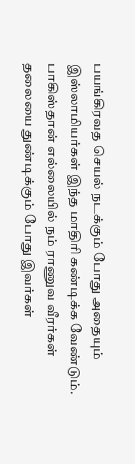பயங்கிரவத செயல் நடக்கும் போது அதையும் இஸ்லாமியர்கள் இந்த மாதிரி கண்டிக்க வேண்டும். பாகிஸ்தான் எல்லையில் நம் ராணுவ வீரர்கள் தலையை துண்டிக்கும் போது இவர்கள்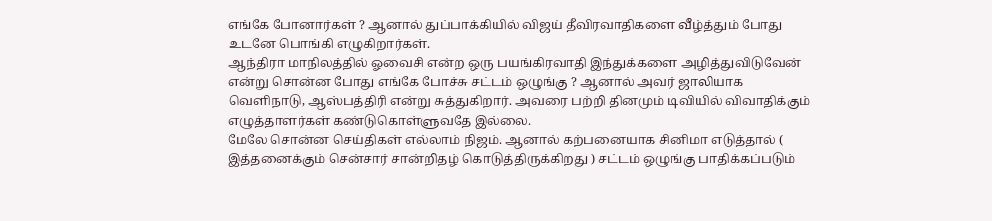எங்கே போனார்கள் ? ஆனால் துப்பாக்கியில் விஜய் தீவிரவாதிகளை வீழ்த்தும் போது உடனே பொங்கி எழுகிறார்கள்.
ஆந்திரா மாநிலத்தில் ஓவைசி என்ற ஒரு பயங்கிரவாதி இந்துக்களை அழித்துவிடுவேன் என்று சொன்ன போது எங்கே போச்சு சட்டம் ஒழுங்கு ? ஆனால் அவர் ஜாலியாக வெளிநாடு, ஆஸ்பத்திரி என்று சுத்துகிறார். அவரை பற்றி தினமும் டிவியில் விவாதிக்கும் எழுத்தாளர்கள் கண்டுகொள்ளுவதே இல்லை.
மேலே சொன்ன செய்திகள் எல்லாம் நிஜம். ஆனால் கற்பனையாக சினிமா எடுத்தால் ( இத்தனைக்கும் சென்சார் சான்றிதழ் கொடுத்திருக்கிறது ) சட்டம் ஒழுங்கு பாதிக்கப்படும்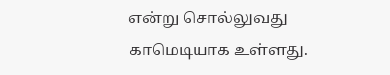என்று சொல்லுவது காமெடியாக உள்ளது.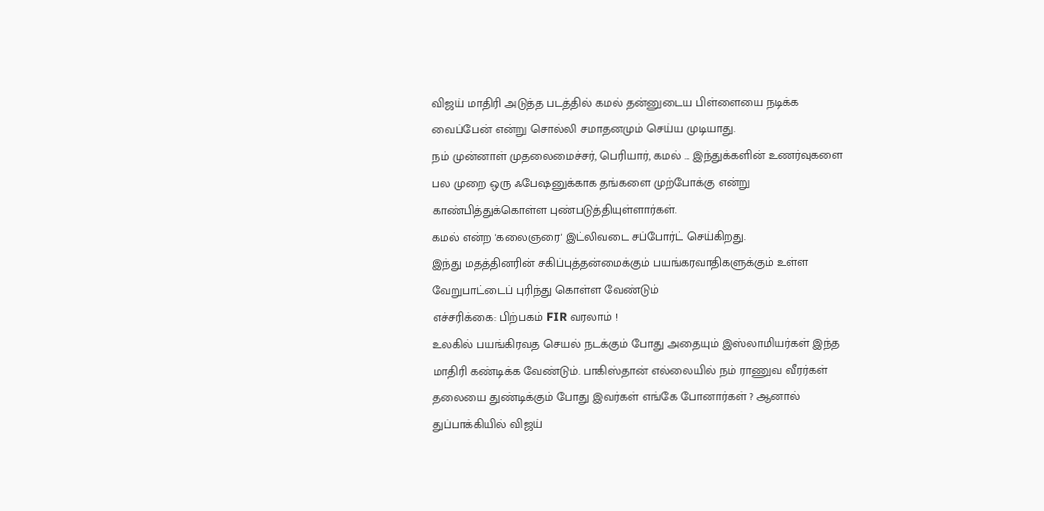விஜய் மாதிரி அடுத்த படத்தில் கமல் தன்னுடைய பிள்ளையை நடிக்க வைப்பேன் என்று சொல்லி சமாதனமும் செய்ய முடியாது.
நம் முன்னாள் முதலைமைச்சர், பெரியார், கமல் ... இந்துக்களின் உணர்வுகளை பல முறை ஒரு ஃபேஷனுக்காக தங்களை முற்போக்கு என்று காண்பித்துக்கொள்ள புண்படுத்தியுள்ளார்கள்.
கமல் என்ற 'கலைஞரை' இட்லிவடை சப்போர்ட் செய்கிறது.
இந்து மதத்தினரின் சகிப்புத்தன்மைக்கும் பயங்கரவாதிகளுக்கும் உள்ள வேறுபாட்டைப் புரிந்து கொள்ள வேண்டும்
எச்சரிக்கை: பிற்பகம் FIR வரலாம் !
உலகில் பயங்கிரவத செயல் நடக்கும் போது அதையும் இஸ்லாமியர்கள் இந்த மாதிரி கண்டிக்க வேண்டும். பாகிஸ்தான் எல்லையில் நம் ராணுவ வீரர்கள் தலையை துண்டிக்கும் போது இவர்கள் எங்கே போனார்கள் ? ஆனால் துப்பாக்கியில் விஜய்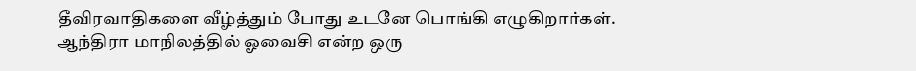தீவிரவாதிகளை வீழ்த்தும் போது உடனே பொங்கி எழுகிறார்கள்.
ஆந்திரா மாநிலத்தில் ஓவைசி என்ற ஒரு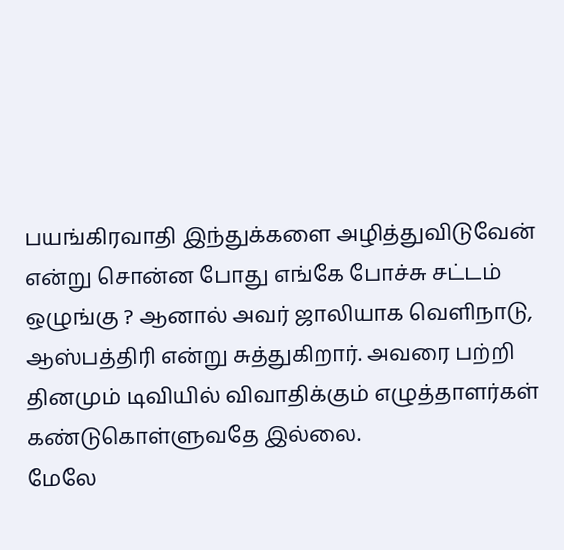பயங்கிரவாதி இந்துக்களை அழித்துவிடுவேன் என்று சொன்ன போது எங்கே போச்சு சட்டம் ஒழுங்கு ? ஆனால் அவர் ஜாலியாக வெளிநாடு, ஆஸ்பத்திரி என்று சுத்துகிறார். அவரை பற்றி தினமும் டிவியில் விவாதிக்கும் எழுத்தாளர்கள் கண்டுகொள்ளுவதே இல்லை.
மேலே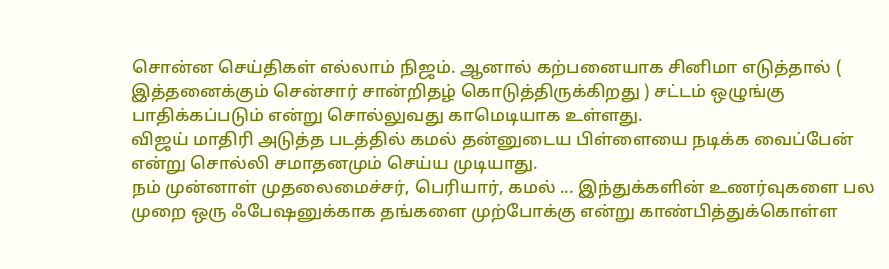சொன்ன செய்திகள் எல்லாம் நிஜம். ஆனால் கற்பனையாக சினிமா எடுத்தால் ( இத்தனைக்கும் சென்சார் சான்றிதழ் கொடுத்திருக்கிறது ) சட்டம் ஒழுங்கு பாதிக்கப்படும் என்று சொல்லுவது காமெடியாக உள்ளது.
விஜய் மாதிரி அடுத்த படத்தில் கமல் தன்னுடைய பிள்ளையை நடிக்க வைப்பேன் என்று சொல்லி சமாதனமும் செய்ய முடியாது.
நம் முன்னாள் முதலைமைச்சர், பெரியார், கமல் ... இந்துக்களின் உணர்வுகளை பல முறை ஒரு ஃபேஷனுக்காக தங்களை முற்போக்கு என்று காண்பித்துக்கொள்ள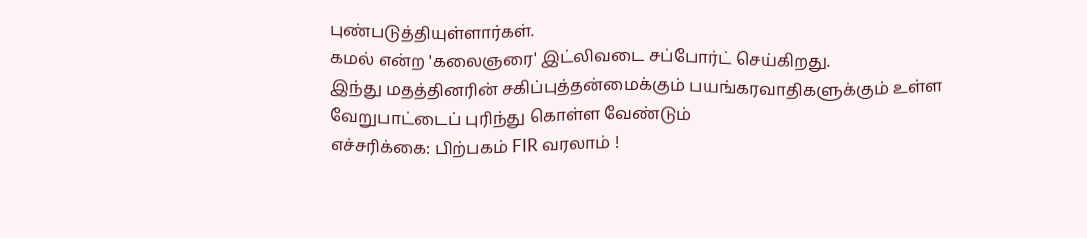புண்படுத்தியுள்ளார்கள்.
கமல் என்ற 'கலைஞரை' இட்லிவடை சப்போர்ட் செய்கிறது.
இந்து மதத்தினரின் சகிப்புத்தன்மைக்கும் பயங்கரவாதிகளுக்கும் உள்ள வேறுபாட்டைப் புரிந்து கொள்ள வேண்டும்
எச்சரிக்கை: பிற்பகம் FIR வரலாம் !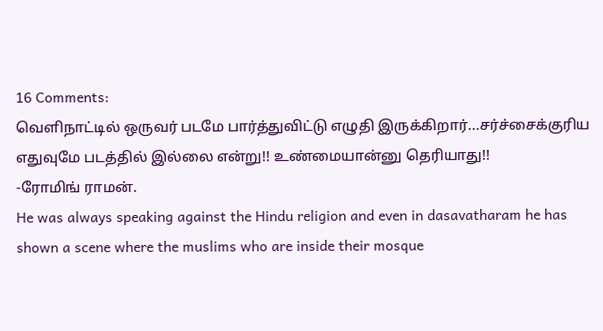16 Comments:
வெளிநாட்டில் ஒருவர் படமே பார்த்துவிட்டு எழுதி இருக்கிறார்...சர்ச்சைக்குரிய எதுவுமே படத்தில் இல்லை என்று!! உண்மையான்னு தெரியாது!!
-ரோமிங் ராமன்.
He was always speaking against the Hindu religion and even in dasavatharam he has shown a scene where the muslims who are inside their mosque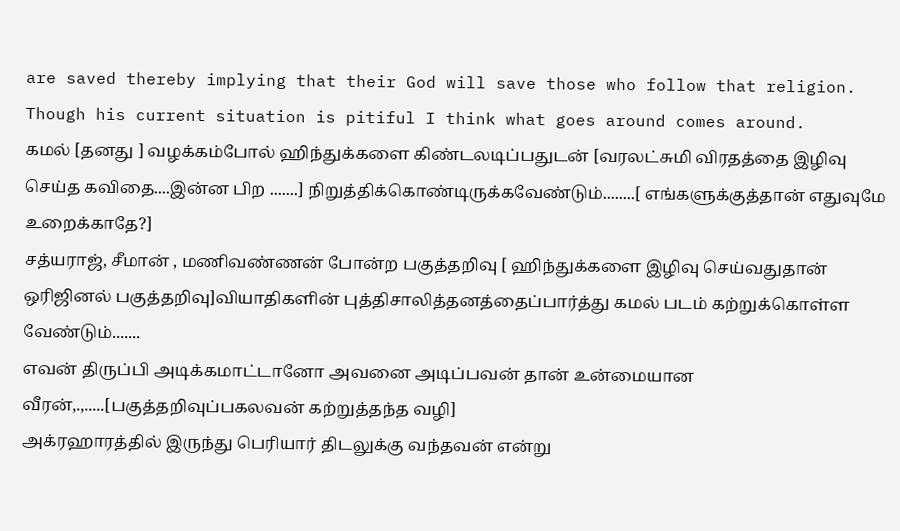are saved thereby implying that their God will save those who follow that religion. Though his current situation is pitiful I think what goes around comes around.
கமல் [தனது ] வழக்கம்போல் ஹிந்துக்களை கிண்டலடிப்பதுடன் [வரலட்சுமி விரதத்தை இழிவு செய்த கவிதை....இன்ன பிற .......] நிறுத்திக்கொண்டிருக்கவேண்டும்........[ எங்களுக்குத்தான் எதுவுமே உறைக்காதே?]
சத்யராஜ், சீமான் , மணிவண்ணன் போன்ற பகுத்தறிவு [ ஹிந்துக்களை இழிவு செய்வதுதான் ஒரிஜினல் பகுத்தறிவு]வியாதிகளின் புத்திசாலித்தனத்தைப்பார்த்து கமல் படம் கற்றுக்கொள்ள வேண்டும்.......
எவன் திருப்பி அடிக்கமாட்டானோ அவனை அடிப்பவன் தான் உன்மையான வீரன்,.,.....[பகுத்தறிவுப்பகலவன் கற்றுத்தந்த வழி]
அக்ரஹாரத்தில் இருந்து பெரியார் திடலுக்கு வந்தவன் என்று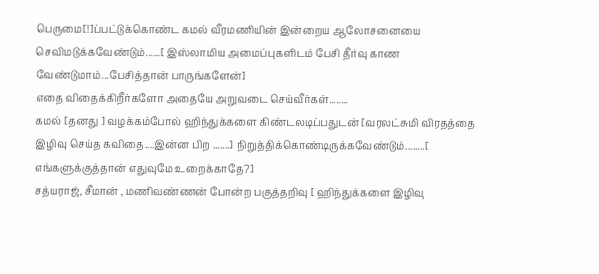பெருமை[!]ப்பட்டுக்கொண்ட கமல் வீரமணியின் இன்றைய ஆலோசனையை செவிமடுக்கவேண்டும்......[ இஸ்லாமிய அமைப்புகளிடம் பேசி தீர்வு காண வேண்டுமாம்...பேசித்தான் பாருங்களேன்]
எதை விதைக்கிறீர்களோ அதையே அறுவடை செய்வீர்கள்........
கமல் [தனது ] வழக்கம்போல் ஹிந்துக்களை கிண்டலடிப்பதுடன் [வரலட்சுமி விரதத்தை இழிவு செய்த கவிதை....இன்ன பிற .......] நிறுத்திக்கொண்டிருக்கவேண்டும்........[ எங்களுக்குத்தான் எதுவுமே உறைக்காதே?]
சத்யராஜ், சீமான் , மணிவண்ணன் போன்ற பகுத்தறிவு [ ஹிந்துக்களை இழிவு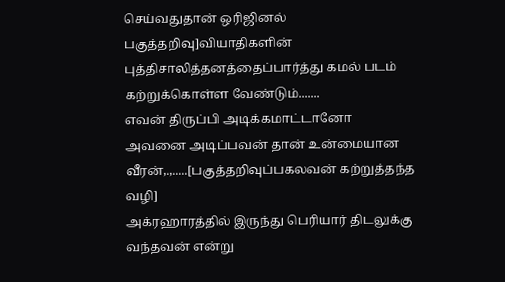செய்வதுதான் ஒரிஜினல் பகுத்தறிவு]வியாதிகளின் புத்திசாலித்தனத்தைப்பார்த்து கமல் படம் கற்றுக்கொள்ள வேண்டும்.......
எவன் திருப்பி அடிக்கமாட்டானோ அவனை அடிப்பவன் தான் உன்மையான வீரன்,.,.....[பகுத்தறிவுப்பகலவன் கற்றுத்தந்த வழி]
அக்ரஹாரத்தில் இருந்து பெரியார் திடலுக்கு வந்தவன் என்று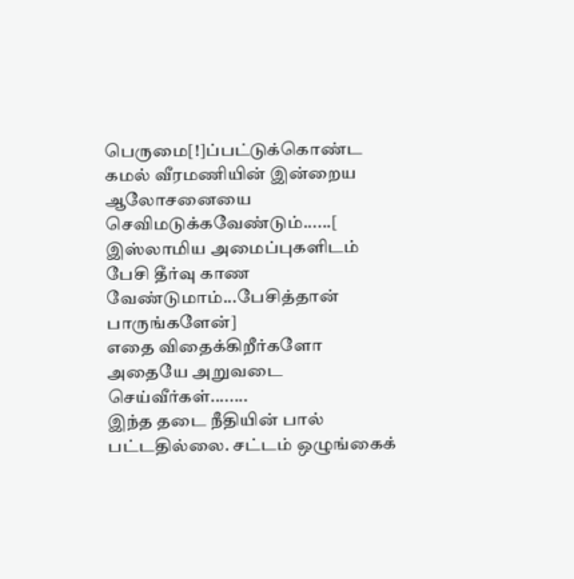பெருமை[!]ப்பட்டுக்கொண்ட கமல் வீரமணியின் இன்றைய ஆலோசனையை செவிமடுக்கவேண்டும்......[ இஸ்லாமிய அமைப்புகளிடம் பேசி தீர்வு காண வேண்டுமாம்...பேசித்தான் பாருங்களேன்]
எதை விதைக்கிறீர்களோ அதையே அறுவடை செய்வீர்கள்........
இந்த தடை நீதியின் பால் பட்டதில்லை. சட்டம் ஒழுங்கைக்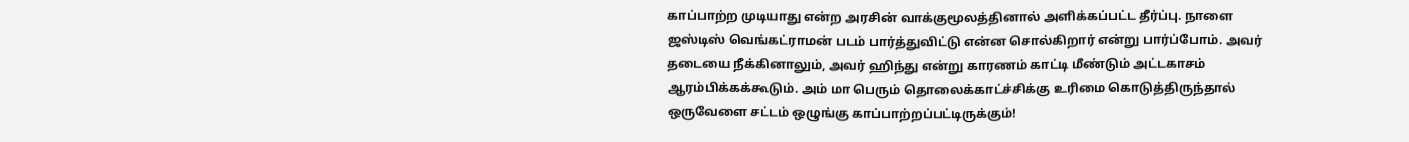காப்பாற்ற முடியாது என்ற அரசின் வாக்குமூலத்தினால் அளிக்கப்பட்ட தீர்ப்பு. நாளை ஜஸ்டிஸ் வெங்கட்ராமன் படம் பார்த்துவிட்டு என்ன சொல்கிறார் என்று பார்ப்போம். அவர் தடையை நீக்கினாலும், அவர் ஹிந்து என்று காரணம் காட்டி மீண்டும் அட்டகாசம் ஆரம்பிக்கக்கூடும். அம் மா பெரும் தொலைக்காட்ச்சிக்கு உரிமை கொடுத்திருந்தால் ஒருவேளை சட்டம் ஒழுங்கு காப்பாற்றப்பட்டிருக்கும்!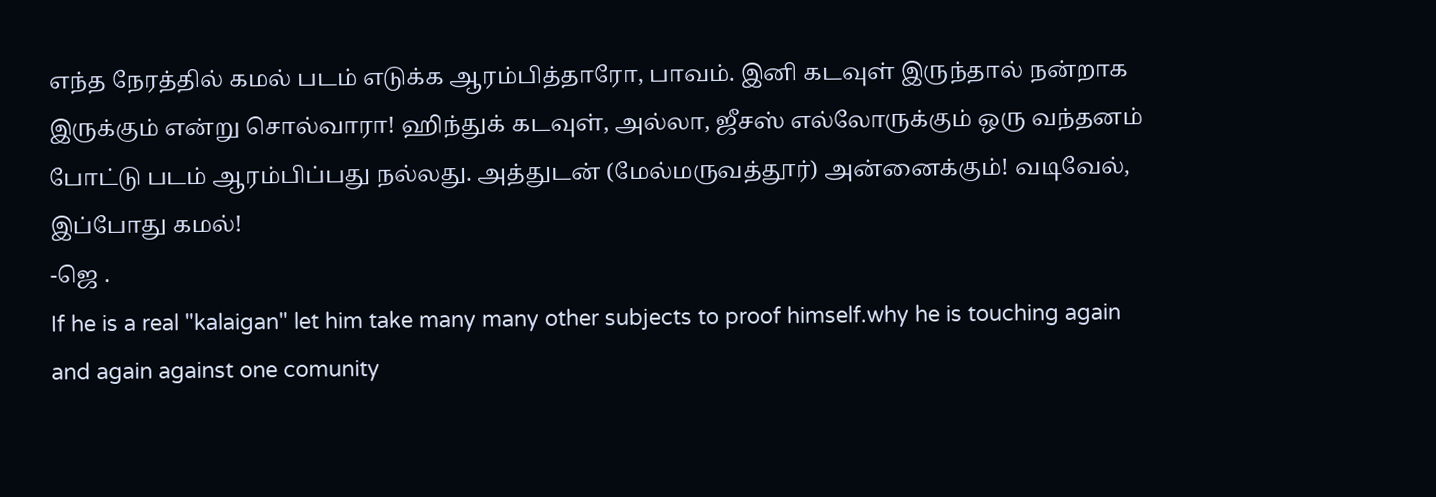எந்த நேரத்தில் கமல் படம் எடுக்க ஆரம்பித்தாரோ, பாவம். இனி கடவுள் இருந்தால் நன்றாக இருக்கும் என்று சொல்வாரா! ஹிந்துக் கடவுள், அல்லா, ஜீசஸ் எல்லோருக்கும் ஒரு வந்தனம் போட்டு படம் ஆரம்பிப்பது நல்லது. அத்துடன் (மேல்மருவத்தூர்) அன்னைக்கும்! வடிவேல், இப்போது கமல்!
-ஜெ .
If he is a real "kalaigan" let him take many many other subjects to proof himself.why he is touching again and again against one comunity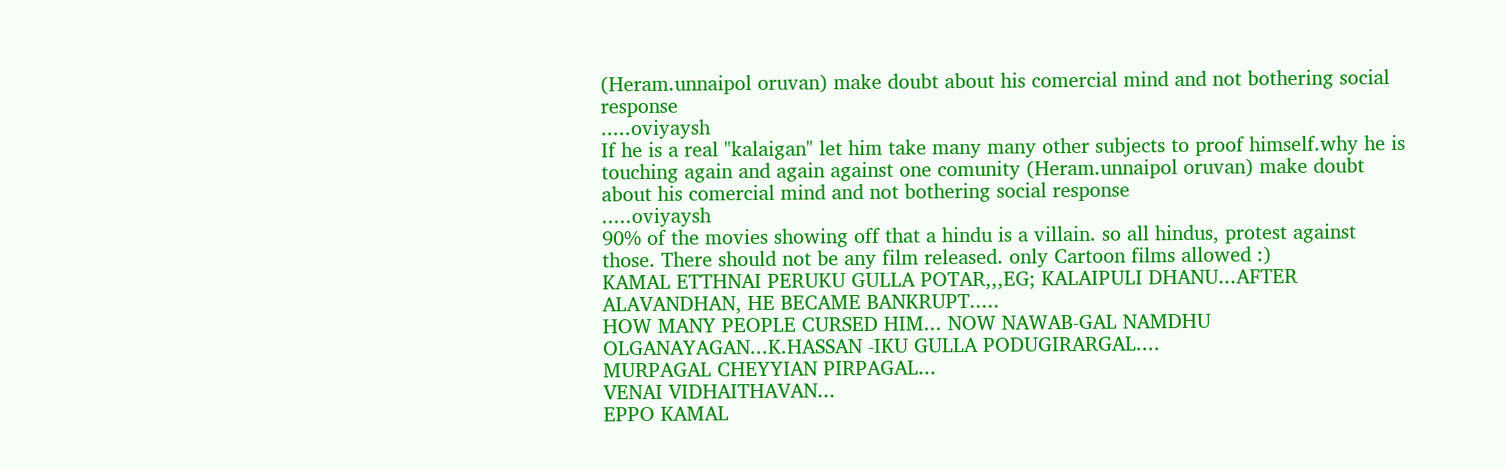(Heram.unnaipol oruvan) make doubt about his comercial mind and not bothering social response
.....oviyaysh
If he is a real "kalaigan" let him take many many other subjects to proof himself.why he is touching again and again against one comunity (Heram.unnaipol oruvan) make doubt about his comercial mind and not bothering social response
.....oviyaysh
90% of the movies showing off that a hindu is a villain. so all hindus, protest against those. There should not be any film released. only Cartoon films allowed :)
KAMAL ETTHNAI PERUKU GULLA POTAR,,,EG; KALAIPULI DHANU...AFTER ALAVANDHAN, HE BECAME BANKRUPT.....
HOW MANY PEOPLE CURSED HIM... NOW NAWAB-GAL NAMDHU OLGANAYAGAN...K.HASSAN -IKU GULLA PODUGIRARGAL....
MURPAGAL CHEYYIAN PIRPAGAL...
VENAI VIDHAITHAVAN...
EPPO KAMAL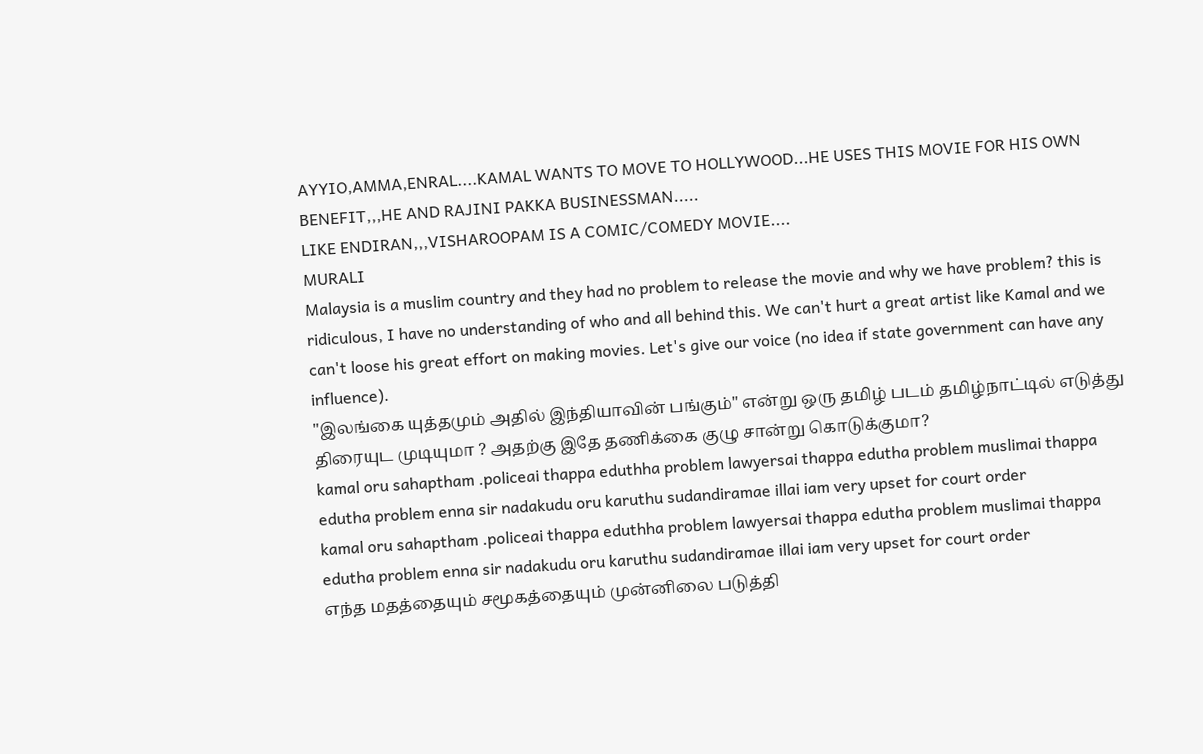AYYIO,AMMA,ENRAL....KAMAL WANTS TO MOVE TO HOLLYWOOD...HE USES THIS MOVIE FOR HIS OWN BENEFIT,,,HE AND RAJINI PAKKA BUSINESSMAN.....
LIKE ENDIRAN,,,VISHAROOPAM IS A COMIC/COMEDY MOVIE....
MURALI
Malaysia is a muslim country and they had no problem to release the movie and why we have problem? this is ridiculous, I have no understanding of who and all behind this. We can't hurt a great artist like Kamal and we can't loose his great effort on making movies. Let's give our voice (no idea if state government can have any influence).
"இலங்கை யுத்தமும் அதில் இந்தியாவின் பங்கும்" என்று ஒரு தமிழ் படம் தமிழ்நாட்டில் எடுத்து திரையுட முடியுமா ? அதற்கு இதே தணிக்கை குழு சான்று கொடுக்குமா?
kamal oru sahaptham .policeai thappa eduthha problem lawyersai thappa edutha problem muslimai thappa edutha problem enna sir nadakudu oru karuthu sudandiramae illai iam very upset for court order
kamal oru sahaptham .policeai thappa eduthha problem lawyersai thappa edutha problem muslimai thappa edutha problem enna sir nadakudu oru karuthu sudandiramae illai iam very upset for court order
எந்த மதத்தையும் சமூகத்தையும் முன்னிலை படுத்தி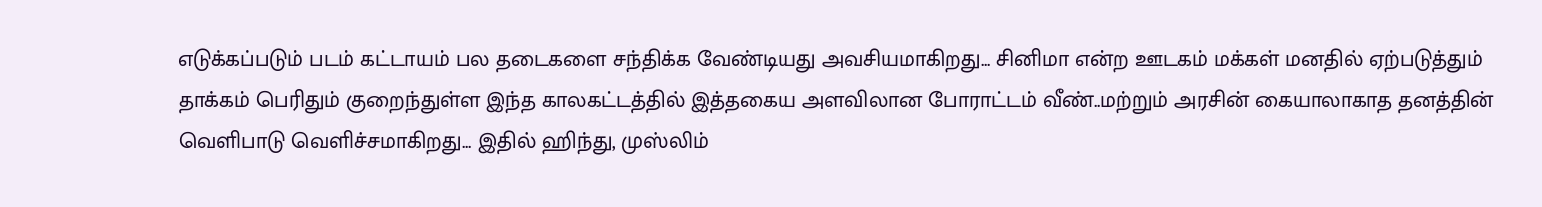எடுக்கப்படும் படம் கட்டாயம் பல தடைகளை சந்திக்க வேண்டியது அவசியமாகிறது... சினிமா என்ற ஊடகம் மக்கள் மனதில் ஏற்படுத்தும் தாக்கம் பெரிதும் குறைந்துள்ள இந்த காலகட்டத்தில் இத்தகைய அளவிலான போராட்டம் வீண்..மற்றும் அரசின் கையாலாகாத தனத்தின் வெளிபாடு வெளிச்சமாகிறது... இதில் ஹிந்து, முஸ்லிம்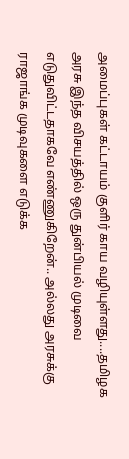அமைப்புகள் கட்டாயம் குளிர் காய வழியுள்ளது....தமிழக அரசு இந்த விசயத்தில் ஒரு துன்பியல் முடிவை எடுதுவிட்டதாகவே எண்ணுகிறேன்.. அல்லது அரசுக்கு ராஜாங்க முடிவுகளை எடுக்க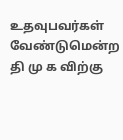உதவுபவர்கள் வேண்டுமென்ற தி மு க விற்கு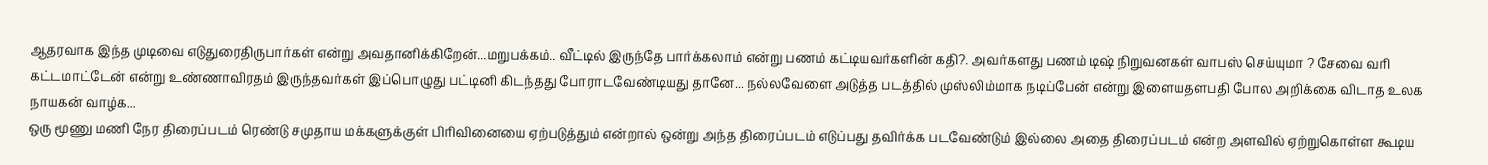ஆதரவாக இந்த முடிவை எடுதுரைதிருபார்கள் என்று அவதானிக்கிறேன்...மறுபக்கம்.. வீட்டில் இருந்தே பார்க்கலாம் என்று பணம் கட்டியவர்களின் கதி?. அவர்களது பணம் டிஷ் நிறுவனகள் வாபஸ் செய்யுமா ? சேவை வரி கட்டமாட்டேன் என்று உண்ணாவிரதம் இருந்தவர்கள் இப்பொழுது பட்டினி கிடந்தது போராடவேண்டியது தானே... நல்லவேளை அடுத்த படத்தில் முஸ்லிம்மாக நடிப்பேன் என்று இளையதளபதி போல அறிக்கை விடாத உலக நாயகன் வாழ்க...
ஒரு மூணு மணி நேர திரைப்படம் ரெண்டு சமுதாய மக்களுக்குள் பிரிவினையை ஏற்படுத்தும் என்றால் ஒன்று அந்த திரைப்படம் எடுப்பது தவிர்க்க படவேண்டும் இல்லை அதை திரைப்படம் என்ற அளவில் ஏற்றுகொள்ள கூடிய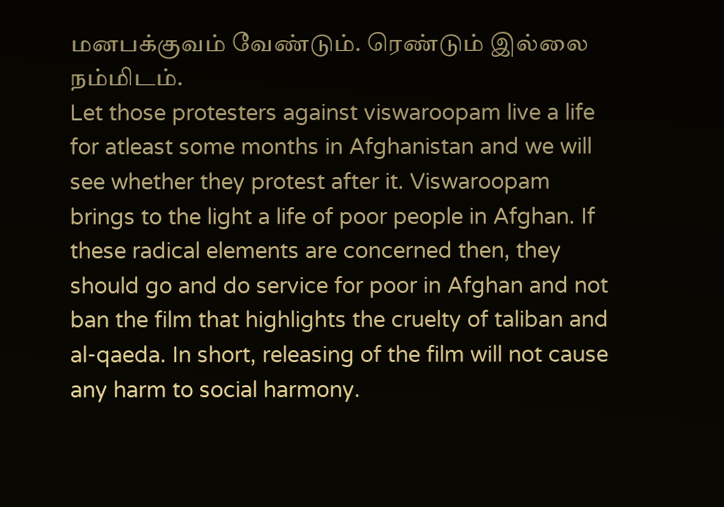மனபக்குவம் வேண்டும். ரெண்டும் இல்லை நம்மிடம்.
Let those protesters against viswaroopam live a life for atleast some months in Afghanistan and we will see whether they protest after it. Viswaroopam brings to the light a life of poor people in Afghan. If these radical elements are concerned then, they should go and do service for poor in Afghan and not ban the film that highlights the cruelty of taliban and al-qaeda. In short, releasing of the film will not cause any harm to social harmony.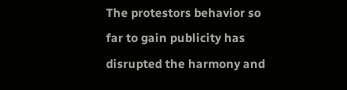The protestors behavior so far to gain publicity has disrupted the harmony and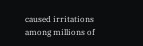caused irritations among millions of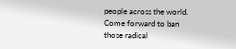people across the world. Come forward to ban those radical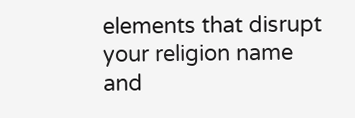elements that disrupt your religion name and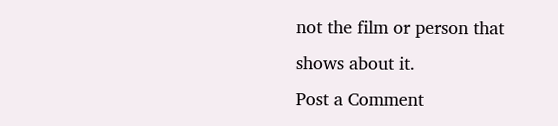not the film or person that shows about it.
Post a Comment